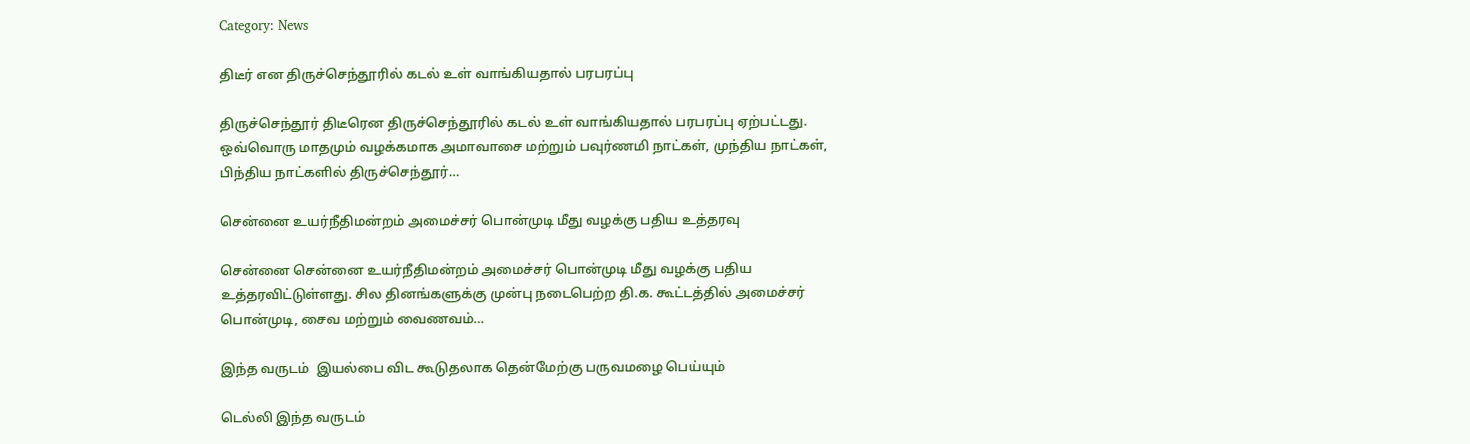Category: News

திடீர் என திருச்செந்தூரில் கடல் உள் வாங்கியதால் பரபரப்பு

திருச்செந்தூர் திடீரென திருச்செந்தூரில் கடல் உள் வாங்கியதால் பரபரப்பு ஏற்பட்டது. ஒவ்வொரு மாதமும் வழக்கமாக அமாவாசை மற்றும் பவுர்ணமி நாட்கள், முந்திய நாட்கள், பிந்திய நாட்களில் திருச்செந்தூர்…

சென்னை உயர்நீதிமன்றம் அமைச்சர் பொன்முடி மீது வழக்கு பதிய உத்தரவு

சென்னை சென்னை உயர்நீதிமன்றம் அமைச்சர் பொன்முடி மீது வழக்கு பதிய உத்தரவிட்டுள்ளது. சில தினங்களுக்கு முன்பு நடைபெற்ற தி.க. கூட்டத்தில் அமைச்சர் பொன்முடி, சைவ மற்றும் வைணவம்…

இந்த வருடம்  இயல்பை விட கூடுதலாக தென்மேற்கு பருவமழை பெய்யும்

டெல்லி இந்த வருடம்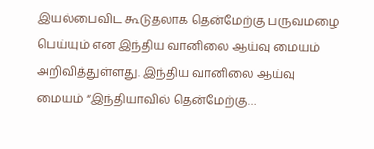இயல்பைவிட கூடுதலாக தென்மேற்கு பருவமழை பெய்யும் என இந்திய வானிலை ஆய்வு மையம் அறிவித்துள்ளது. இந்திய வானிலை ஆய்வு மையம் “இந்தியாவில் தென்மேற்கு…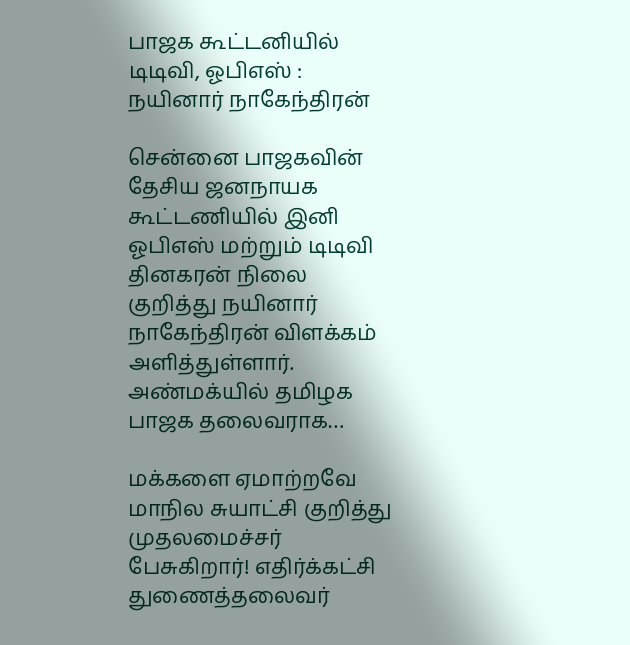பாஜக கூட்டனியில் டிடிவி, ஓபிஎஸ் : நயினார் நாகேந்திரன்

சென்னை பாஜகவின் தேசிய ஜனநாயக கூட்டணியில் இனி ஓபிஎஸ் மற்றும் டிடிவி தினகரன் நிலை குறித்து நயினார் நாகேந்திரன் விளக்கம் அளித்துள்ளார். அண்மக்யில் தமிழக பாஜக தலைவராக…

மக்களை ஏமாற்றவே மாநில சுயாட்சி குறித்து முதலமைச்சர் பேசுகிறார்! எதிர்க்கட்சி துணைத்தலைவர்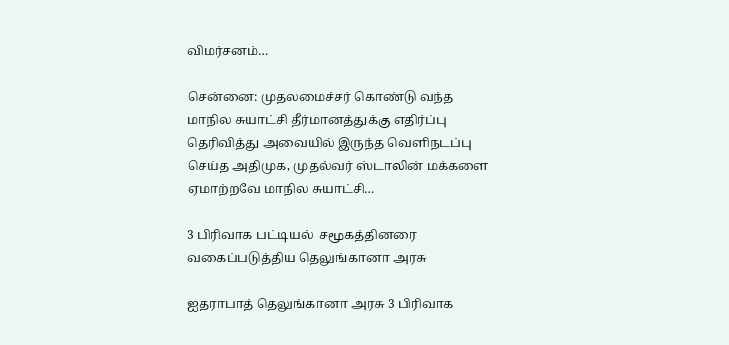விமர்சனம்…

சென்னை: முதலமைச்சர் கொண்டு வந்த மாநில சுயாட்சி தீர்மானத்துக்கு எதிர்ப்பு தெரிவித்து அவையில் இருந்த வெளிநடப்பு செய்த அதிமுக, முதல்வர் ஸ்டாலின் மக்களை ஏமாற்றவே மாநில சுயாட்சி…

3 பிரிவாக பட்டியல்  சமூகத்தினரை வகைப்படுத்திய தெலுங்கானா அரசு

ஐதராபாத் தெலுங்கானா அரசு 3 பிரிவாக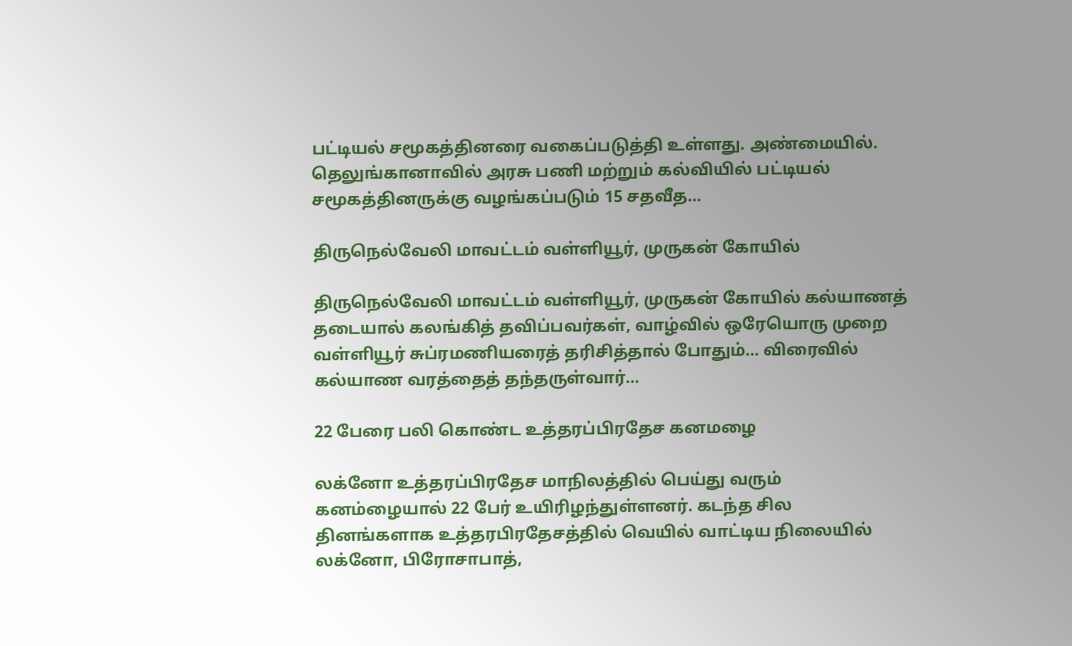பட்டியல் சமூகத்தினரை வகைப்படுத்தி உள்ளது. அண்மையில். தெலுங்கானாவில் அரசு பணி மற்றும் கல்வியில் பட்டியல் சமூகத்தினருக்கு வழங்கப்படும் 15 சதவீத…

திருநெல்வேலி மாவட்டம் வள்ளியூர், முருகன் கோயில்

திருநெல்வேலி மாவட்டம் வள்ளியூர், முருகன் கோயில் கல்யாணத் தடையால் கலங்கித் தவிப்பவர்கள், வாழ்வில் ஒரேயொரு முறை வள்ளியூர் சுப்ரமணியரைத் தரிசித்தால் போதும்… விரைவில் கல்யாண வரத்தைத் தந்தருள்வார்…

22 பேரை பலி கொண்ட உத்தரப்பிரதேச கனமழை

லக்னோ உத்தரப்பிரதேச மாநிலத்தில் பெய்து வரும் கனம்ழையால் 22 பேர் உயிரிழந்துள்ளனர். கடந்த சில தினங்களாக உத்தரபிரதேசத்தில் வெயில் வாட்டிய நிலையில் லக்னோ, பிரோசாபாத்,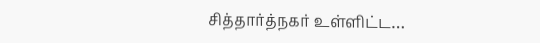சித்தார்த்நகர் உள்ளிட்ட…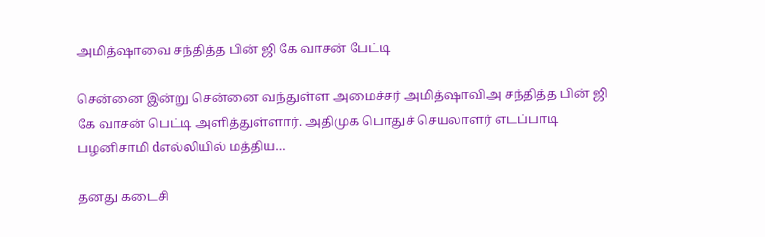அமித்ஷாவை சந்தித்த பின் ஜி கே வாசன் பேட்டி

சென்னை இன்று சென்னை வந்துள்ள அமைச்சர் அமித்ஷாவிஅ சந்தித்த பின் ஜி கே வாசன் பெட்டி அளித்துள்ளார். அதிமுக பொதுச் செயலாளர் எடப்பாடி பழனிசாமி dஎல்லியில் மத்திய…

தனது கடைசி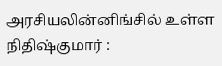அரசியலின்னிங்சில் உள்ள நிதிஷ்குமார் :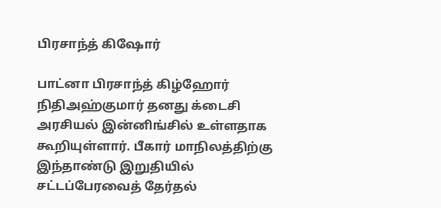பிரசாந்த் கிஷோர்

பாட்னா பிரசாந்த் கிழ்ஹோர் நிதிஅஹ்குமார் தனது க்டைசி அரசியல் இன்னிங்சில் உள்ளதாக கூறியுள்ளார். பீகார் மாநிலத்திற்கு இந்தாண்டு இறுதியில் சட்டப்பேரவைத் தேர்தல்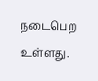நடைபெற உள்ளது.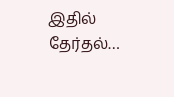இதில் தேர்தல்…